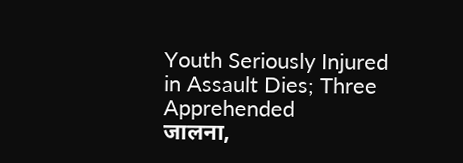Youth Seriously Injured in Assault Dies; Three Apprehended
जालना,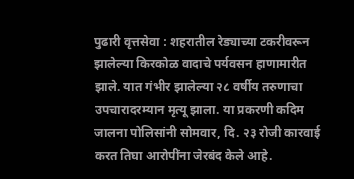पुढारी वृत्तसेवा : शहरातील रेड्याच्या टकरीवरून झालेल्या किरकोळ वादाचे पर्यवसन हाणामारीत झाले. यात गंभीर झालेल्या २८ वर्षीय तरुणाचा उपचारादरम्यान मृत्यू झाला. या प्रकरणी कदिम जालना पोलिसांनी सोमवार, दि. २३ रोजी कारवाई करत तिघा आरोपींना जेरबंद केले आहे.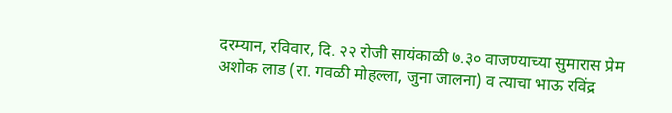दरम्यान, रविवार, दि. २२ रोजी सायंकाळी ७.३० वाजण्याच्या सुमारास प्रेम अशोक लाड (रा. गवळी मोहल्ला, जुना जालना) व त्याचा भाऊ रविंद्र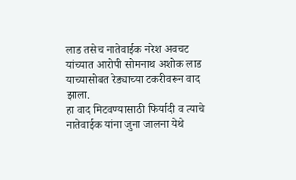लाड तसेच नातेवाईक नरेश अवचट यांच्यात आरोपी सोमनाथ अशोक लाड याच्यासोबत रेड्याच्या टकरीवरून वाद झाला.
हा वाद मिटवण्यासाठी फिर्यादी व त्याचे नातेवाईक यांना जुना जालना येथे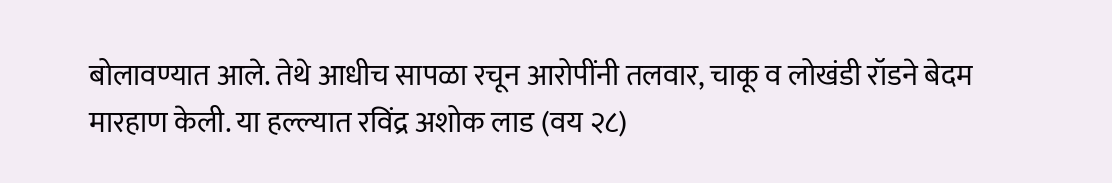बोलावण्यात आले. तेथे आधीच सापळा रचून आरोपींनी तलवार, चाकू व लोखंडी रॉडने बेदम मारहाण केली. या हल्ल्यात रविंद्र अशोक लाड (वय २८)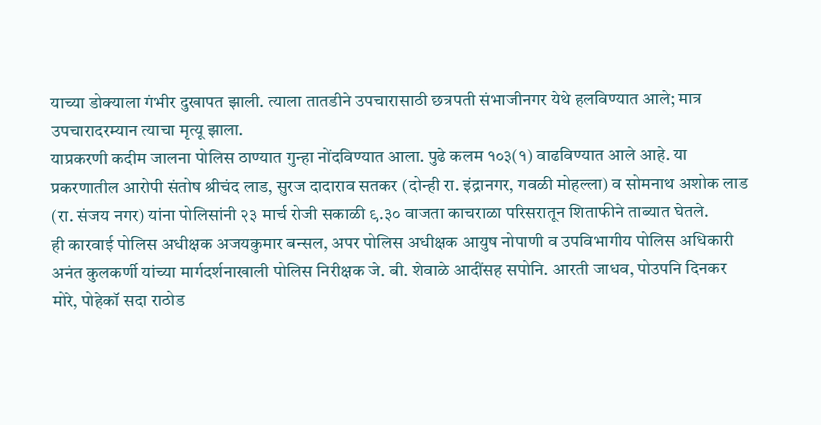याच्या डोक्याला गंभीर दुखापत झाली. त्याला तातडीने उपचारासाठी छत्रपती संभाजीनगर येथे हलविण्यात आले; मात्र उपचारादरम्यान त्याचा मृत्यू झाला.
याप्रकरणी कदीम जालना पोलिस ठाण्यात गुन्हा नोंदविण्यात आला. पुढे कलम १०३(१) वाढविण्यात आले आहे. या प्रकरणातील आरोपी संतोष श्रीचंद लाड, सुरज दादाराव सतकर (दोन्ही रा. इंद्रानगर, गवळी मोहल्ला) व सोमनाथ अशोक लाड (रा. संजय नगर) यांना पोलिसांनी २३ मार्च रोजी सकाळी ९.३० वाजता काचराळा परिसरातून शिताफीने ताब्यात घेतले.
ही कारवाई पोलिस अधीक्षक अजयकुमार बन्सल, अपर पोलिस अधीक्षक आयुष नोपाणी व उपविभागीय पोलिस अधिकारी अनंत कुलकर्णी यांच्या मार्गदर्शनाखाली पोलिस निरीक्षक जे. बी. शेवाळे आदींसह सपोनि. आरती जाधव, पोउपनि दिनकर मोरे, पोहेकॉ सदा राठोड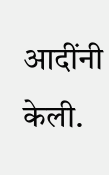आदींनी केली.